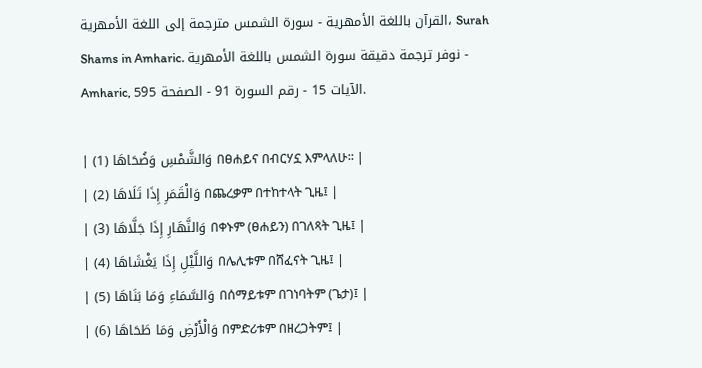القرآن باللغة الأمهرية - سورة الشمس مترجمة إلى اللغة الأمهرية، Surah Shams in Amharic. نوفر ترجمة دقيقة سورة الشمس باللغة الأمهرية - Amharic, الآيات 15 - رقم السورة 91 - الصفحة 595.

| وَالشَّمْسِ وَضُحَاهَا (1) በፀሐይና በብርሃኗ እምላለሁ፡፡ |
| وَالْقَمَرِ إِذَا تَلَاهَا (2) በጨረቃም በተከተላት ጊዜ፤ |
| وَالنَّهَارِ إِذَا جَلَّاهَا (3) በቀኑም (ፀሐይን) በገለጻት ጊዜ፤ |
| وَاللَّيْلِ إِذَا يَغْشَاهَا (4) በሌሊቱም በሸፈናት ጊዜ፤ |
| وَالسَّمَاءِ وَمَا بَنَاهَا (5) በሰማይቱም በገነባትም (ጌታ)፤ |
| وَالْأَرْضِ وَمَا طَحَاهَا (6) በምድሪቱም በዘረጋትም፤ |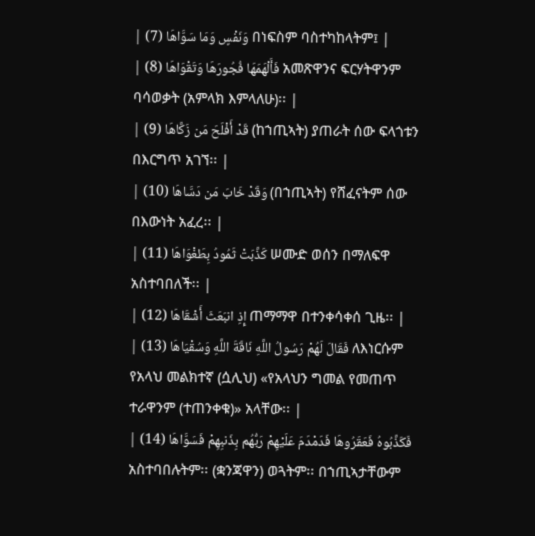| وَنَفْسٍ وَمَا سَوَّاهَا (7) በነፍስም ባስተካከላትም፤ |
| فَأَلْهَمَهَا فُجُورَهَا وَتَقْوَاهَا (8) አመጽዋንና ፍርሃትዋንም ባሳወቃት (አምላክ እምላለሁ)፡፡ |
| قَدْ أَفْلَحَ مَن زَكَّاهَا (9) (ከኀጢኣት) ያጠራት ሰው ፍላጎቱን በእርግጥ አገኘ፡፡ |
| وَقَدْ خَابَ مَن دَسَّاهَا (10) (በኀጢኣት) የሸፈናትም ሰው በእውነት አፈረ፡፡ |
| كَذَّبَتْ ثَمُودُ بِطَغْوَاهَا (11) ሠሙድ ወሰን በማለፍዋ አስተባበለች፡፡ |
| إِذِ انبَعَثَ أَشْقَاهَا (12) ጠማማዋ በተንቀሳቀሰ ጊዜ፡፡ |
| فَقَالَ لَهُمْ رَسُولُ اللَّهِ نَاقَةَ اللَّهِ وَسُقْيَاهَا (13) ለእነርሱም የአላህ መልክተኛ (ሷሊህ) «የአላህን ግመል የመጠጥ ተራዋንም (ተጠንቀቁ)» አላቸው፡፡ |
| فَكَذَّبُوهُ فَعَقَرُوهَا فَدَمْدَمَ عَلَيْهِمْ رَبُّهُم بِذَنبِهِمْ فَسَوَّاهَا (14) አስተባበሉትም፡፡ (ቋንጃዋን) ወጓትም፡፡ በኀጢኣታቸውም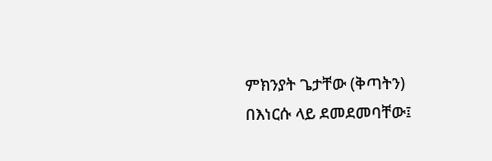ምክንያት ጌታቸው (ቅጣትን) በእነርሱ ላይ ደመደመባቸው፤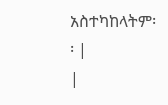አስተካከላትም፡፡ |
|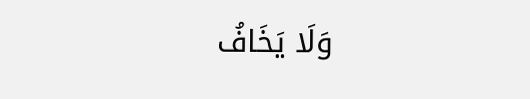وَلَا يَخَافُ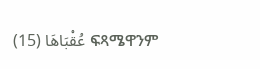عُقْبَاهَا (15) ፍጻሜዋንም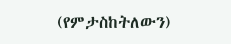(የምታስከትለውን)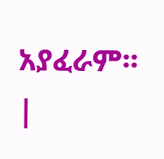አያፈራም፡፡ |